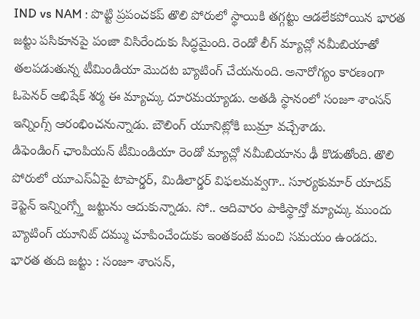IND vs NAM : పొట్టి ప్రపంచకప్ తొలి పోరులో స్థాయికి తగ్గట్టు ఆడలేకపోయిన భారత జట్టు పసికూనపై పంజా విసిరేందుకు సిద్ధమైంది. రెండో లీగ్ మ్యాచ్లో నమీబియాతో తలపడుతున్న టీమిండియా మొదట బ్యాటింగ్ చేయనుంది. అనారోగ్యం కారణంగా ఓపెనర్ అభిషేక్ శర్మ ఈ మ్యాచ్కు దూరమయ్యాడు. అతడి స్థానంలో సంజూ శాంసన్ ఇన్నింగ్స్ ఆరంభించనున్నాడు. బౌలింగ్ యూనిట్లోకి బుమ్రా వచ్చేశాడు.
డిఫెండింగ్ ఛాంపియన్ టీమిండియా రెండో మ్యాచ్లో నమీబియాను ఢీ కొడుతోంది. తొలి పోరులో యూఎస్ఏపై టాపార్డర్, మిడిలార్డర్ విఫలమవ్వగా.. సూర్యకుమార్ యాదవ్ కెప్టెన్ ఇన్నింగ్స్తో జట్టును ఆదుకున్నాడు. సో.. ఆదివారం పాకిస్థాన్తో మ్యాచ్కు ముందు బ్యాటింగ్ యూనిట్ దమ్ము చూపించేందుకు ఇంతకంటే మంచి సమయం ఉండదు.
భారత తుది జట్టు : సంజూ శాంసన్,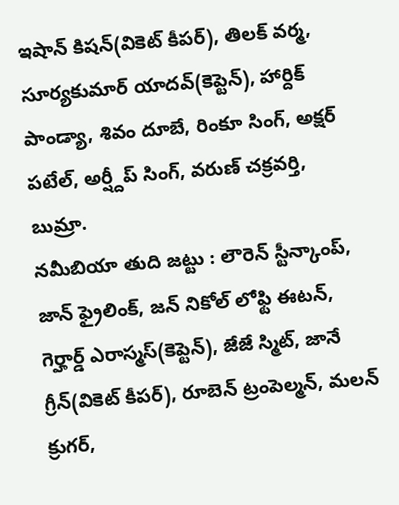ఇషాన్ కిషన్(వికెట్ కీపర్), తిలక్ వర్మ, సూర్యకుమార్ యాదవ్(కెప్టెన్), హార్దిక్ పాండ్యా, శివం దూబే, రింకూ సింగ్, అక్షర్ పటేల్, అర్ష్దీప్ సింగ్, వరుణ్ చక్రవర్తి, బుమ్రా.
నమీబియా తుది జట్టు : లౌరెన్ స్టీన్కాంప్, జాన్ ఫ్రైలింక్, జన్ నికోల్ లోఫ్టి ఈటన్, గెర్హార్డ్ ఎరాస్మస్(కెప్టెన్), జేజే స్మిట్, జానే గ్రీన్(వికెట్ కీపర్), రూబెన్ ట్రంపెల్మన్, మలన్ క్రుగర్,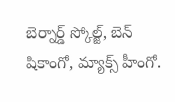బెర్నార్డ్ స్కోల్జ్, బెన్ షికాంగో, మ్యాక్స్ హీంగో.